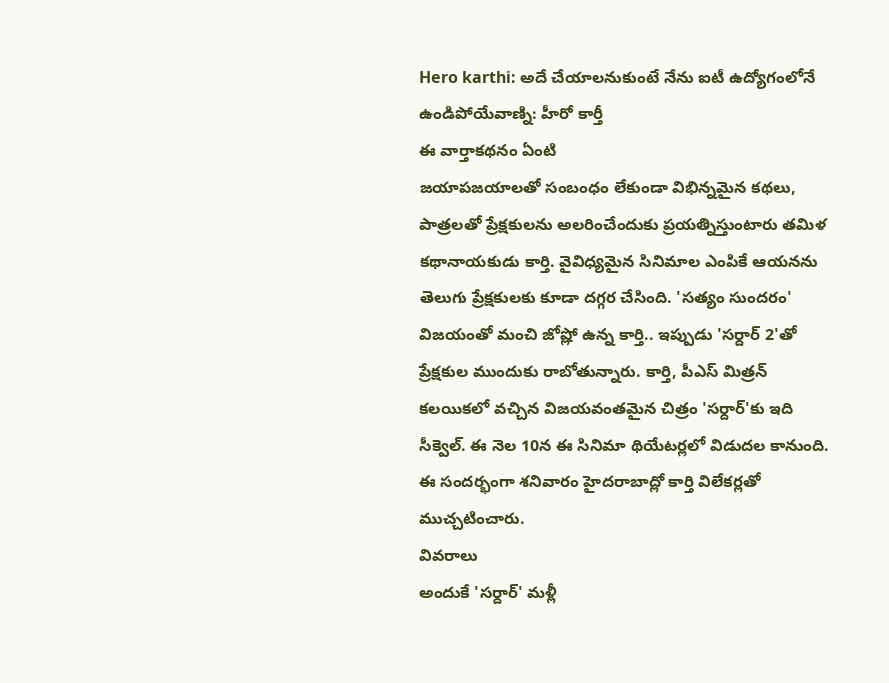Hero karthi: అదే చేయాలనుకుంటే నేను ఐటీ ఉద్యోగంలోనే ఉండిపోయేవాణ్ని: హీరో కార్తీ
ఈ వార్తాకథనం ఏంటి
జయాపజయాలతో సంబంధం లేకుండా విభిన్నమైన కథలు, పాత్రలతో ప్రేక్షకులను అలరించేందుకు ప్రయత్నిస్తుంటారు తమిళ కథానాయకుడు కార్తి. వైవిధ్యమైన సినిమాల ఎంపికే ఆయనను తెలుగు ప్రేక్షకులకు కూడా దగ్గర చేసింది. 'సత్యం సుందరం' విజయంతో మంచి జోష్లో ఉన్న కార్తి.. ఇప్పుడు 'సర్దార్ 2'తో ప్రేక్షకుల ముందుకు రాబోతున్నారు. కార్తి, పీఎస్ మిత్రన్ కలయికలో వచ్చిన విజయవంతమైన చిత్రం 'సర్దార్'కు ఇది సీక్వెల్. ఈ నెల 10న ఈ సినిమా థియేటర్లలో విడుదల కానుంది. ఈ సందర్భంగా శనివారం హైదరాబాద్లో కార్తి విలేకర్లతో ముచ్చటించారు.
వివరాలు
అందుకే 'సర్దార్' మళ్లీ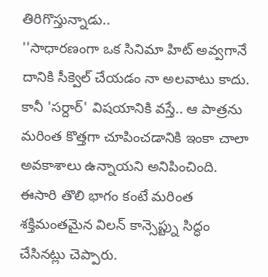తిరిగొస్తున్నాడు..
''సాధారణంగా ఒక సినిమా హిట్ అవ్వగానే దానికి సీక్వెల్ చేయడం నా అలవాటు కాదు.
కానీ 'సర్దార్' విషయానికి వస్తే.. ఆ పాత్రను మరింత కొత్తగా చూపించడానికి ఇంకా చాలా అవకాశాలు ఉన్నాయని అనిపించింది.
ఈసారి తొలి భాగం కంటే మరింత శక్తిమంతమైన విలన్ కాన్సెప్ట్ను సిద్ధం చేసినట్లు చెప్పారు.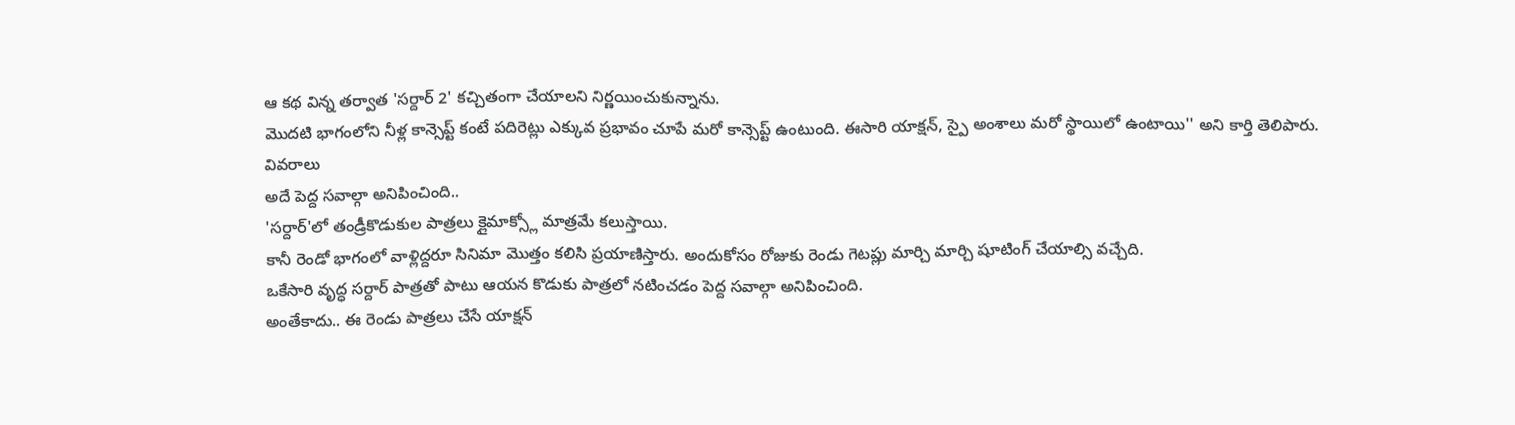ఆ కథ విన్న తర్వాత 'సర్దార్ 2' కచ్చితంగా చేయాలని నిర్ణయించుకున్నాను.
మొదటి భాగంలోని నీళ్ల కాన్సెప్ట్ కంటే పదిరెట్లు ఎక్కువ ప్రభావం చూపే మరో కాన్సెప్ట్ ఉంటుంది. ఈసారి యాక్షన్, స్పై అంశాలు మరో స్థాయిలో ఉంటాయి'' అని కార్తి తెలిపారు.
వివరాలు
అదే పెద్ద సవాల్గా అనిపించింది..
'సర్దార్'లో తండ్రీకొడుకుల పాత్రలు క్లైమాక్స్లో మాత్రమే కలుస్తాయి.
కానీ రెండో భాగంలో వాళ్లిద్దరూ సినిమా మొత్తం కలిసి ప్రయాణిస్తారు. అందుకోసం రోజుకు రెండు గెటప్లు మార్చి మార్చి షూటింగ్ చేయాల్సి వచ్చేది.
ఒకేసారి వృద్ధ సర్దార్ పాత్రతో పాటు ఆయన కొడుకు పాత్రలో నటించడం పెద్ద సవాల్గా అనిపించింది.
అంతేకాదు.. ఈ రెండు పాత్రలు చేసే యాక్షన్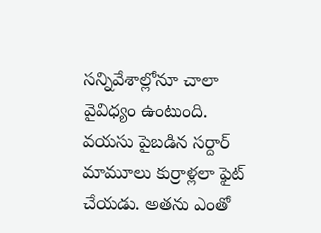సన్నివేశాల్లోనూ చాలా వైవిధ్యం ఉంటుంది.
వయసు పైబడిన సర్దార్ మామూలు కుర్రాళ్లలా ఫైట్ చేయడు. అతను ఎంతో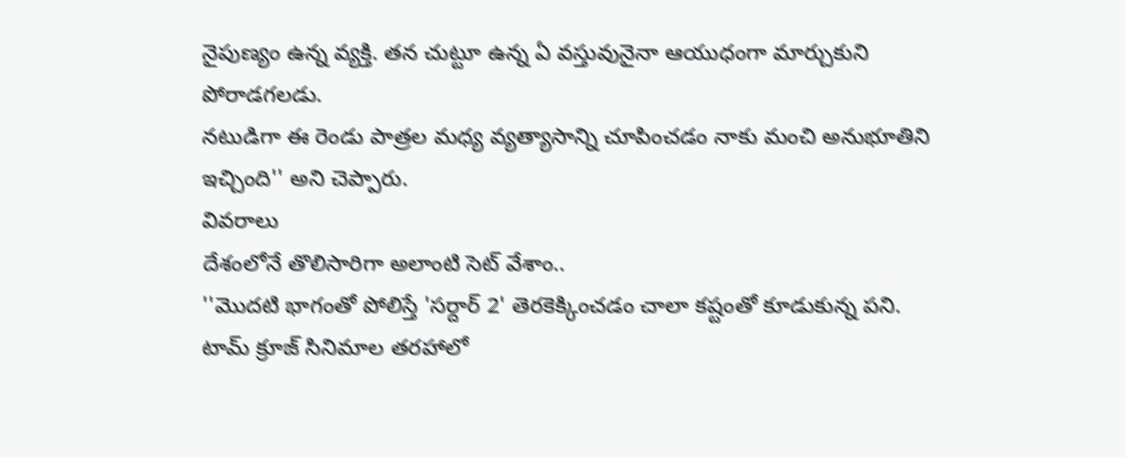నైపుణ్యం ఉన్న వ్యక్తి. తన చుట్టూ ఉన్న ఏ వస్తువునైనా ఆయుధంగా మార్చుకుని పోరాడగలడు.
నటుడిగా ఈ రెండు పాత్రల మధ్య వ్యత్యాసాన్ని చూపించడం నాకు మంచి అనుభూతిని ఇచ్చింది'' అని చెప్పారు.
వివరాలు
దేశంలోనే తొలిసారిగా అలాంటి సెట్ వేశాం..
''మొదటి భాగంతో పోలిస్తే 'సర్దార్ 2' తెరకెక్కించడం చాలా కష్టంతో కూడుకున్న పని.
టామ్ క్రూజ్ సినిమాల తరహాలో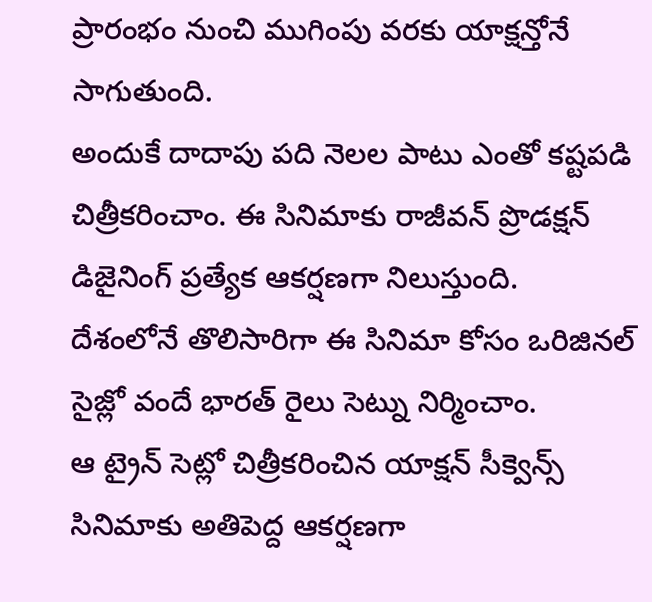ప్రారంభం నుంచి ముగింపు వరకు యాక్షన్తోనే సాగుతుంది.
అందుకే దాదాపు పది నెలల పాటు ఎంతో కష్టపడి చిత్రీకరించాం. ఈ సినిమాకు రాజీవన్ ప్రొడక్షన్ డిజైనింగ్ ప్రత్యేక ఆకర్షణగా నిలుస్తుంది.
దేశంలోనే తొలిసారిగా ఈ సినిమా కోసం ఒరిజినల్ సైజ్లో వందే భారత్ రైలు సెట్ను నిర్మించాం.
ఆ ట్రైన్ సెట్లో చిత్రీకరించిన యాక్షన్ సీక్వెన్స్ సినిమాకు అతిపెద్ద ఆకర్షణగా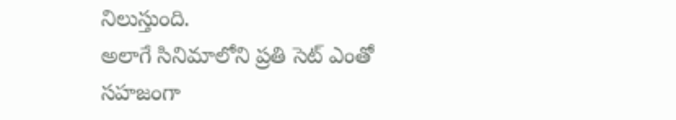నిలుస్తుంది.
అలాగే సినిమాలోని ప్రతి సెట్ ఎంతో సహజంగా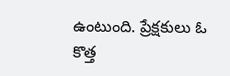ఉంటుంది. ప్రేక్షకులు ఓ కొత్త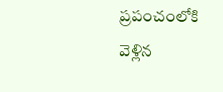ప్రపంచంలోకి వెళ్లిన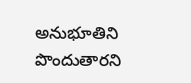అనుభూతిని పొందుతారని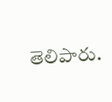తెలిపారు.